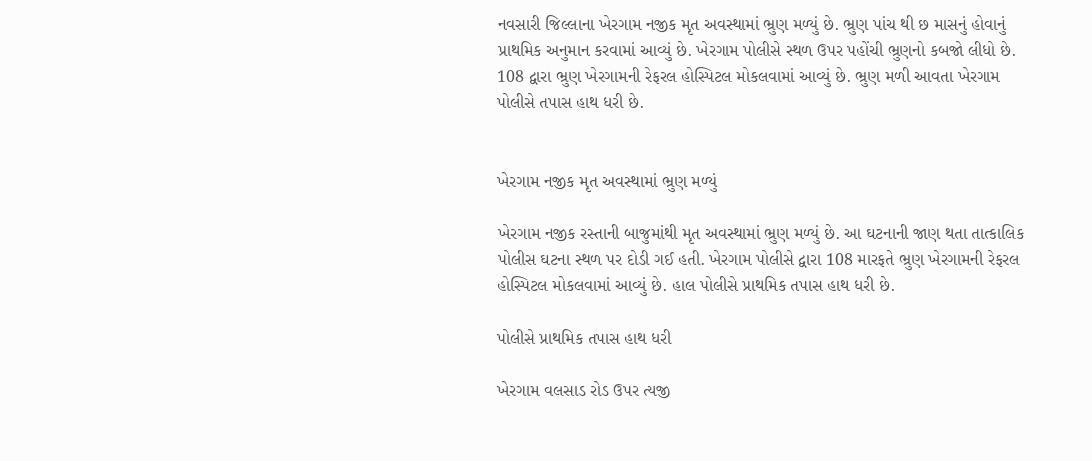નવસારી જિલ્લાના ખેરગામ નજીક મૃત અવસ્થામાં ભ્રુણ મળ્યું છે. ભ્રુણ પાંચ થી છ માસનું હોવાનું પ્રાથમિક અનુમાન કરવામાં આવ્યું છે. ખેરગામ પોલીસે સ્થળ ઉપર પહોંચી ભ્રુણનો કબજો લીધો છે. 108 દ્વારા ભ્રુણ ખેરગામની રેફરલ હોસ્પિટલ મોકલવામાં આવ્યું છે. ભ્રુણ મળી આવતા ખેરગામ પોલીસે તપાસ હાથ ધરી છે.


ખેરગામ નજીક મૃત અવસ્થામાં ભ્રુણ મળ્યું

ખેરગામ નજીક રસ્તાની બાજુમાંથી મૃત અવસ્થામાં ભ્રુણ મળ્યું છે. આ ઘટનાની જાણ થતા તાત્કાલિક પોલીસ ઘટના સ્થળ પર દોડી ગઈ હતી. ખેરગામ પોલીસે દ્વારા 108 મારફતે ભ્રુણ ખેરગામની રેફરલ હોસ્પિટલ મોકલવામાં આવ્યું છે. હાલ પોલીસે પ્રાથમિક તપાસ હાથ ધરી છે.

પોલીસે પ્રાથમિક તપાસ હાથ ધરી

ખેરગામ વલસાડ રોડ ઉપર ત્યજી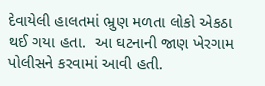દેવાયેલી હાલતમાં ભ્રુણ મળતા લોકો એકઠા થઈ ગયા હતા.  આ ઘટનાની જાણ ખેરગામ પોલીસને કરવામાં આવી હતી.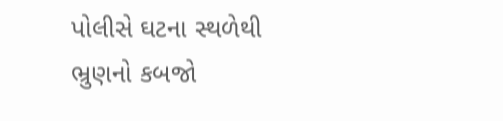પોલીસે ઘટના સ્થળેથી ભ્રુણનો કબજો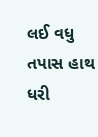લઈ વધુ તપાસ હાથ ધરી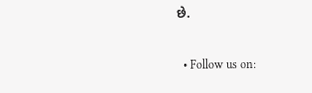છે.

  • Follow us on: